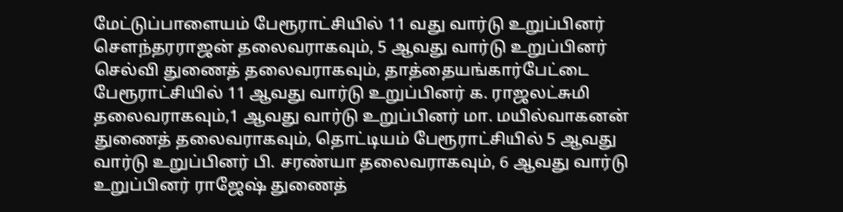மேட்டுப்பாளையம் பேரூராட்சியில் 11 வது வார்டு உறுப்பினர் செளந்தரராஜன் தலைவராகவும், 5 ஆவது வார்டு உறுப்பினர் செல்வி துணைத் தலைவராகவும், தாத்தையங்கார்பேட்டை பேரூராட்சியில் 11 ஆவது வார்டு உறுப்பினர் க. ராஜலட்சுமி தலைவராகவும்,1 ஆவது வார்டு உறுப்பினர் மா. மயில்வாகனன் துணைத் தலைவராகவும், தொட்டியம் பேரூராட்சியில் 5 ஆவது வார்டு உறுப்பினர் பி. சரண்யா தலைவராகவும், 6 ஆவது வார்டு உறுப்பினர் ராஜேஷ் துணைத்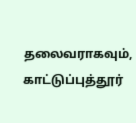தலைவராகவும், காட்டுப்புத்தூர்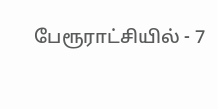பேரூராட்சியில் - 7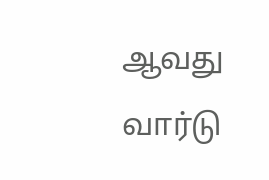ஆவது வார்டு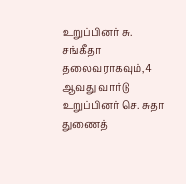உறுப்பினர் சு. சங்கீதா தலைவராகவும்,4 ஆவது வார்டு உறுப்பினர் செ. சுதா துணைத்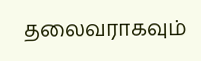தலைவராகவும்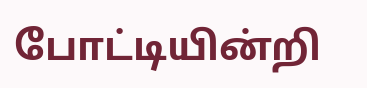போட்டியின்றி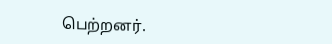பெற்றனர்.